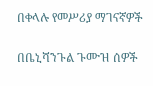በቀላሉ የመሥሪያ ማገናኛዎች

በቤኒሻንጉል ጉሙዝ ሰዎች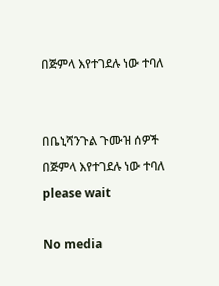በጅምላ እየተገደሉ ነው ተባለ


በቤኒሻንጉል ጉሙዝ ሰዎች በጅምላ እየተገደሉ ነው ተባለ
please wait

No media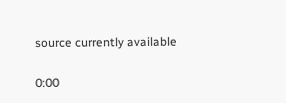source currently available

0:00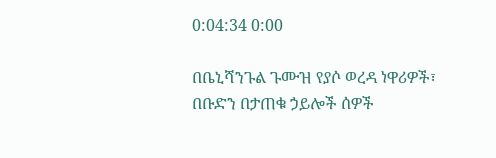0:04:34 0:00

በቤኒሻንጉል ጉሙዝ የያሶ ወረዳ ነዋሪዎች፣ በቡድን በታጠቁ ኃይሎች ሰዎች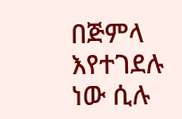በጅምላ እየተገደሉ ነው ሲሉ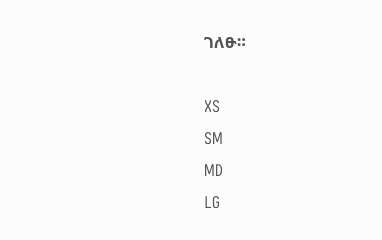ገለፁ።

XS
SM
MD
LG